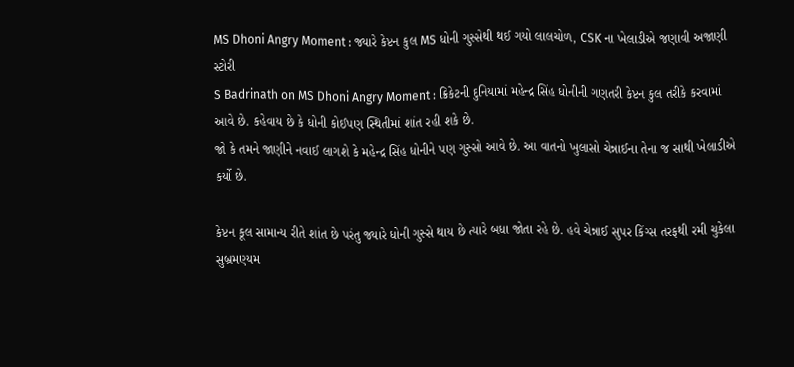MS Dhoni Angry Moment : જ્યારે કેપ્ટન કુલ MS ધોની ગુસ્સેથી થઈ ગયો લાલચોળ, CSK ના ખેલાડીએ જણાવી અજાણી સ્ટોરી
S Badrinath on MS Dhoni Angry Moment : ક્રિકેટની દુનિયામાં મહેન્દ્ર સિંહ ધોનીની ગણતરી કેપ્ટન કુલ તરીકે કરવામાં આવે છે. કહેવાય છે કે ધોની કોઈપણ સ્થિતીમાં શાંત રહી શકે છે.
જો કે તમને જાણીને નવાઈ લાગશે કે મહેન્દ્ર સિંહ ધોનીને પણ ગુસ્સો આવે છે. આ વાતનો ખુલાસો ચેન્નાઈના તેના જ સાથી ખેલાડીએ કર્યો છે.

કેપ્ટન કૂલ સામાન્ય રીતે શાંત છે પરંતુ જ્યારે ધોની ગુસ્સે થાય છે ત્યારે બધા જોતા રહે છે. હવે ચેન્નાઈ સુપર કિંગ્સ તરફથી રમી ચુકેલા સુબ્રમણ્યમ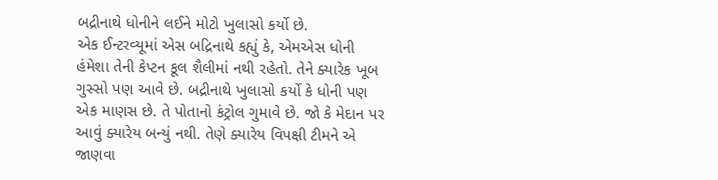બદ્રીનાથે ધોનીને લઈને મોટો ખુલાસો કર્યો છે.
એક ઈન્ટરવ્યૂમાં એસ બદ્રિનાથે કહ્યું કે, એમએસ ધોની હંમેશા તેની કેપ્ટન કૂલ શૈલીમાં નથી રહેતો. તેને ક્યારેક ખૂબ ગુસ્સો પણ આવે છે. બદ્રીનાથે ખુલાસો કર્યો કે ધોની પણ એક માણસ છે. તે પોતાનો કંટ્રોલ ગુમાવે છે. જો કે મેદાન પર આવું ક્યારેય બન્યું નથી. તેણે ક્યારેય વિપક્ષી ટીમને એ જાણવા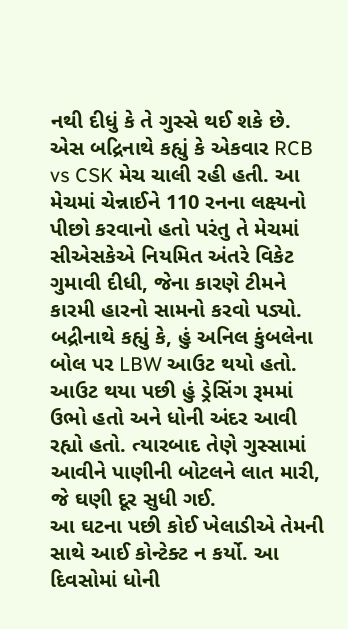નથી દીધું કે તે ગુસ્સે થઈ શકે છે.
એસ બદ્રિનાથે કહ્યું કે એકવાર RCB vs CSK મેચ ચાલી રહી હતી. આ મેચમાં ચેન્નાઈને 110 રનના લક્ષ્યનો પીછો કરવાનો હતો પરંતુ તે મેચમાં સીએસકેએ નિયમિત અંતરે વિકેટ ગુમાવી દીધી, જેના કારણે ટીમને કારમી હારનો સામનો કરવો પડ્યો.
બદ્રીનાથે કહ્યું કે, હું અનિલ કુંબલેના બોલ પર LBW આઉટ થયો હતો. આઉટ થયા પછી હું ડ્રેસિંગ રૂમમાં ઉભો હતો અને ધોની અંદર આવી રહ્યો હતો. ત્યારબાદ તેણે ગુસ્સામાં આવીને પાણીની બોટલને લાત મારી, જે ઘણી દૂર સુધી ગઈ.
આ ઘટના પછી કોઈ ખેલાડીએ તેમની સાથે આઈ કોન્ટેક્ટ ન કર્યો. આ દિવસોમાં ધોની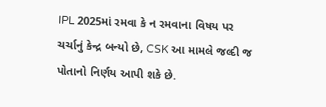IPL 2025માં રમવા કે ન રમવાના વિષય પર ચર્ચાનું કેન્દ્ર બન્યો છે, CSK આ મામલે જલ્દી જ પોતાનો નિર્ણય આપી શકે છે.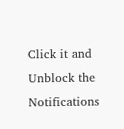Click it and Unblock the Notifications